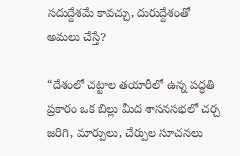సదుద్దేశమే కావచ్చు, దురుద్దేశంతో అమలు చేస్తే?

“దేశంలో చట్టాల తయారీలో ఉన్న పద్ధతి ప్రకారం ఒక బిల్లు మీద శాసనసభలో చర్చ జరిగి, మార్పులు, చేర్పుల సూచనలు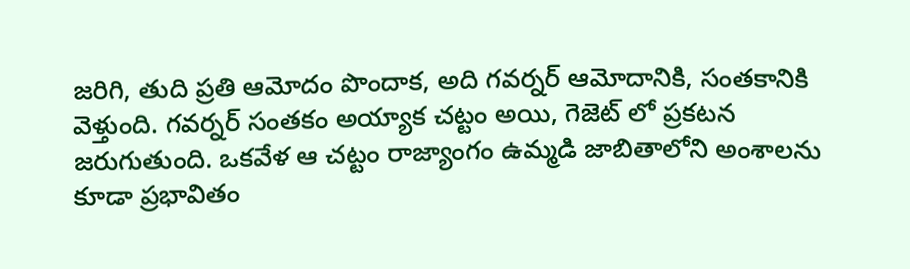జరిగి, తుది ప్రతి ఆమోదం పొందాక, అది గవర్నర్ ఆమోదానికి, సంతకానికి వెళ్తుంది. గవర్నర్ సంతకం అయ్యాక చట్టం అయి, గెజెట్ లో ప్రకటన జరుగుతుంది. ఒకవేళ ఆ చట్టం రాజ్యాంగం ఉమ్మడి జాబితాలోని అంశాలను కూడా ప్రభావితం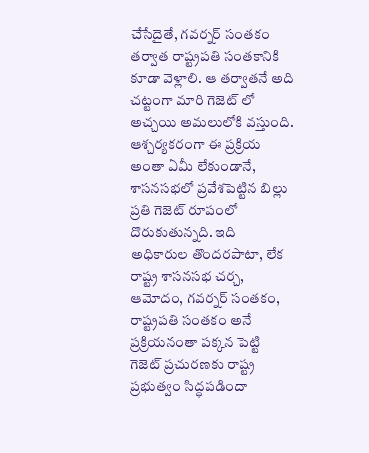చేసేదైతే, గవర్నర్ సంతకం తర్వాత రాష్ట్రపతి సంతకానికి కూడా వెళ్లాలి. ఆ తర్వాతనే అది చట్టంగా మారి గెజెట్ లో అచ్చయి అమలులోకి వస్తుంది. ఆశ్చర్యకరంగా ఈ ప్రక్రియ అంతా ఏమీ లేకుండానే, శాసనసభలో ప్రవేశపెట్టిన బిల్లు ప్రతి గెజెట్ రూపంలో దొరుకుతున్నది. ఇది అధికారుల తొందరపాటా, లేక రాష్ట్ర శాసనసభ చర్చ, ఆమోదం, గవర్నర్ సంతకం, రాష్ట్రపతి సంతకం అనే ప్రక్రియనంతా పక్కన పెట్టి గెజెట్ ప్రచురణకు రాష్ట్ర ప్రభుత్వం సిద్ధపడిందా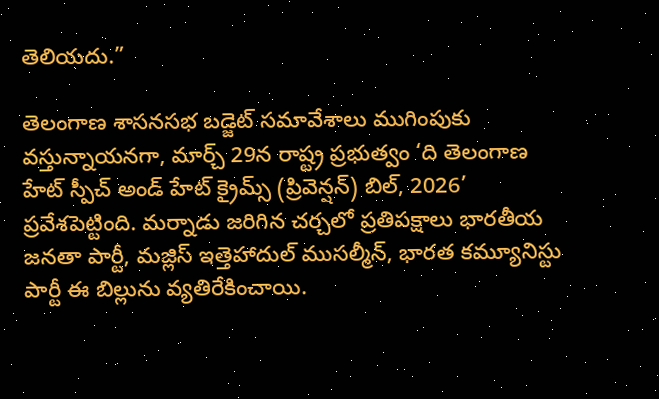తెలియదు.”

తెలంగాణ శాసనసభ బడ్జెట్ సమావేశాలు ముగింపుకు వస్తున్నాయనగా, మార్చ్ 29న రాష్ట్ర ప్రభుత్వం ‘ది తెలంగాణ హేట్ స్పీచ్ అండ్ హేట్ క్రైమ్స్ (ప్రివెన్షన్) బిల్, 2026’ ప్రవేశపెట్టింది. మర్నాడు జరిగిన చర్చలో ప్రతిపక్షాలు భారతీయ జనతా పార్టీ, మజ్లిస్ ఇత్తెహాదుల్ ముసల్మీన్, భారత కమ్యూనిస్టు పార్టీ ఈ బిల్లును వ్యతిరేకించాయి.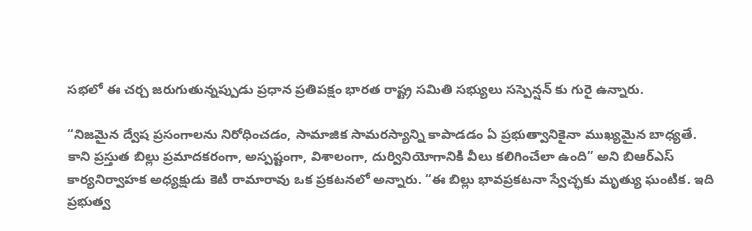సభలో ఈ చర్చ జరుగుతున్నప్పుడు ప్రధాన ప్రతిపక్షం భారత రాష్ట్ర సమితి సభ్యులు సస్పెన్షన్ కు గురై ఉన్నారు.

“నిజమైన ద్వేష ప్రసంగాలను నిరోధించడం, సామాజిక సామరస్యాన్ని కాపాడడం ఏ ప్రభుత్వానికైనా ముఖ్యమైన బాధ్యతే. కాని ప్రస్తుత బిల్లు ప్రమాదకరంగా, అస్పష్టంగా, విశాలంగా, దుర్వినియోగానికి వీలు కలిగించేలా ఉంది” అని బిఆర్ఎస్ కార్యనిర్వాహక అధ్యక్షుడు కెటి రామారావు ఒక ప్రకటనలో అన్నారు. “ఈ బిల్లు భావప్రకటనా స్వేచ్ఛకు మృత్యు ఘంటిక. ఇది ప్రభుత్వ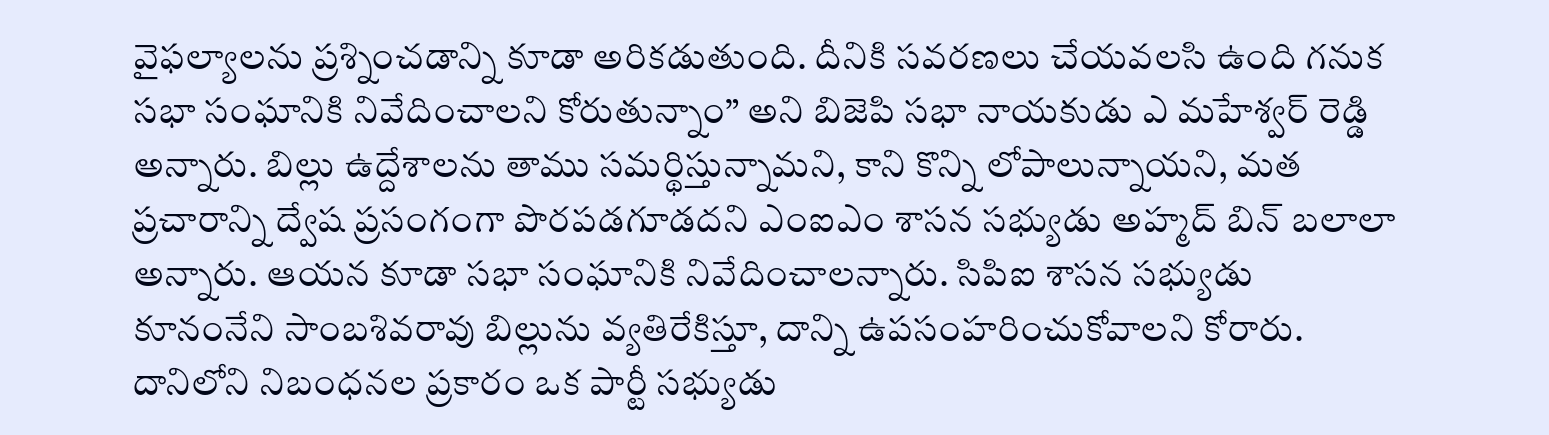వైఫల్యాలను ప్రశ్నించడాన్ని కూడా అరికడుతుంది. దీనికి సవరణలు చేయవలసి ఉంది గనుక సభా సంఘానికి నివేదించాలని కోరుతున్నాం” అని బిజెపి సభా నాయకుడు ఎ మహేశ్వర్ రెడ్డి అన్నారు. బిల్లు ఉద్దేశాలను తాము సమర్థిస్తున్నామని, కాని కొన్ని లోపాలున్నాయని, మత ప్రచారాన్ని ద్వేష ప్రసంగంగా పొరపడగూడదని ఎంఐఎం శాసన సభ్యుడు అహ్మద్ బిన్ బలాలా అన్నారు. ఆయన కూడా సభా సంఘానికి నివేదించాలన్నారు. సిపిఐ శాసన సభ్యుడు కూనంనేని సాంబశివరావు బిల్లును వ్యతిరేకిస్తూ, దాన్ని ఉపసంహరించుకోవాలని కోరారు. దానిలోని నిబంధనల ప్రకారం ఒక పార్టీ సభ్యుడు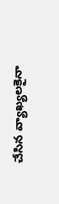చేసిన వ్యాఖ్యలకైనా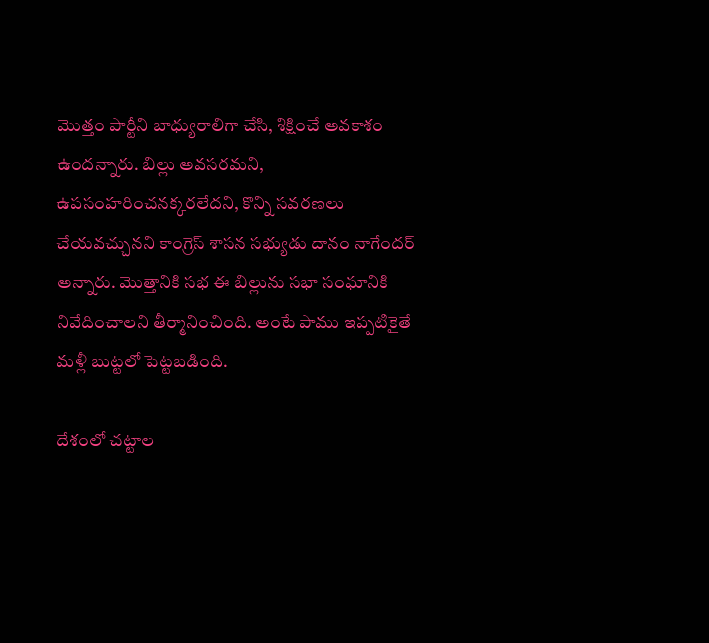మొత్తం పార్టీని బాధ్యురాలిగా చేసి, శిక్షించే అవకాశం ఉందన్నారు. బిల్లు అవసరమని, ఉపసంహరించనక్కరలేదని, కొన్ని సవరణలు చేయవచ్చునని కాంగ్రెస్ శాసన సభ్యుడు దానం నాగేందర్ అన్నారు. మొత్తానికి సభ ఈ బిల్లును సభా సంఘానికి నివేదించాలని తీర్మానించింది. అంటే పాము ఇప్పటికైతే మళ్లీ బుట్టలో పెట్టబడింది.

దేశంలో చట్టాల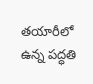తయారీలో ఉన్న పద్ధతి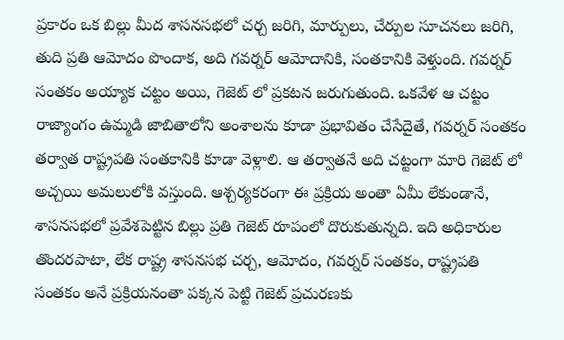ప్రకారం ఒక బిల్లు మీద శాసనసభలో చర్చ జరిగి, మార్పులు, చేర్పుల సూచనలు జరిగి, తుది ప్రతి ఆమోదం పొందాక, అది గవర్నర్ ఆమోదానికి, సంతకానికి వెళ్తుంది. గవర్నర్ సంతకం అయ్యాక చట్టం అయి, గెజెట్ లో ప్రకటన జరుగుతుంది. ఒకవేళ ఆ చట్టం రాజ్యాంగం ఉమ్మడి జాబితాలోని అంశాలను కూడా ప్రభావితం చేసేదైతే, గవర్నర్ సంతకం తర్వాత రాష్ట్రపతి సంతకానికి కూడా వెళ్లాలి. ఆ తర్వాతనే అది చట్టంగా మారి గెజెట్ లో అచ్చయి అమలులోకి వస్తుంది. ఆశ్చర్యకరంగా ఈ ప్రక్రియ అంతా ఏమీ లేకుండానే, శాసనసభలో ప్రవేశపెట్టిన బిల్లు ప్రతి గెజెట్ రూపంలో దొరుకుతున్నది. ఇది అధికారుల తొందరపాటా, లేక రాష్ట్ర శాసనసభ చర్చ, ఆమోదం, గవర్నర్ సంతకం, రాష్ట్రపతి సంతకం అనే ప్రక్రియనంతా పక్కన పెట్టి గెజెట్ ప్రచురణకు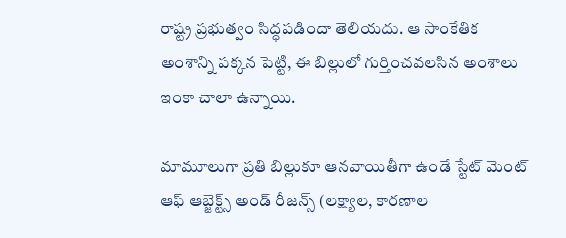రాష్ట్ర ప్రభుత్వం సిద్ధపడిందా తెలియదు. ఆ సాంకేతిక అంశాన్ని పక్కన పెట్టి, ఈ బిల్లులో గుర్తించవలసిన అంశాలు ఇంకా చాలా ఉన్నాయి.

మామూలుగా ప్రతి బిల్లుకూ ఆనవాయితీగా ఉండే స్టేట్ మెంట్ ఆఫ్ ఆబ్జెక్ట్స్ అండ్ రీజన్స్ (లక్ష్యాల, కారణాల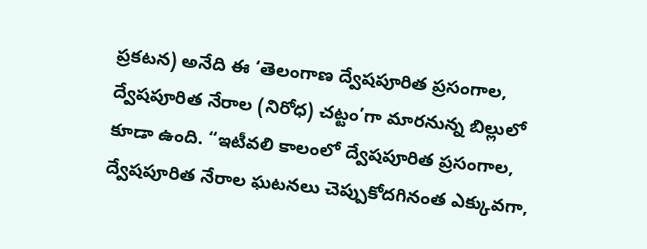ప్రకటన) అనేది ఈ ‘తెలంగాణ ద్వేషపూరిత ప్రసంగాల, ద్వేషపూరిత నేరాల (నిరోధ) చట్టం’గా మారనున్న బిల్లులో కూడా ఉంది. “ఇటీవలి కాలంలో ద్వేషపూరిత ప్రసంగాల, ద్వేషపూరిత నేరాల ఘటనలు చెప్పుకోదగినంత ఎక్కువగా,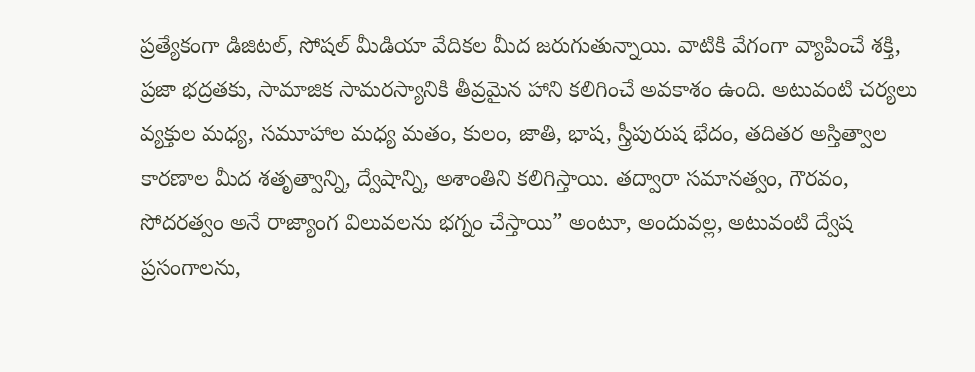ప్రత్యేకంగా డిజిటల్, సోషల్ మీడియా వేదికల మీద జరుగుతున్నాయి. వాటికి వేగంగా వ్యాపించే శక్తి, ప్రజా భద్రతకు, సామాజిక సామరస్యానికి తీవ్రమైన హాని కలిగించే అవకాశం ఉంది. అటువంటి చర్యలు వ్యక్తుల మధ్య, సమూహాల మధ్య మతం, కులం, జాతి, భాష, స్త్రీపురుష భేదం, తదితర అస్తిత్వాల కారణాల మీద శతృత్వాన్ని, ద్వేషాన్ని, అశాంతిని కలిగిస్తాయి. తద్వారా సమానత్వం, గౌరవం, సోదరత్వం అనే రాజ్యాంగ విలువలను భగ్నం చేస్తాయి” అంటూ, అందువల్ల, అటువంటి ద్వేష ప్రసంగాలను,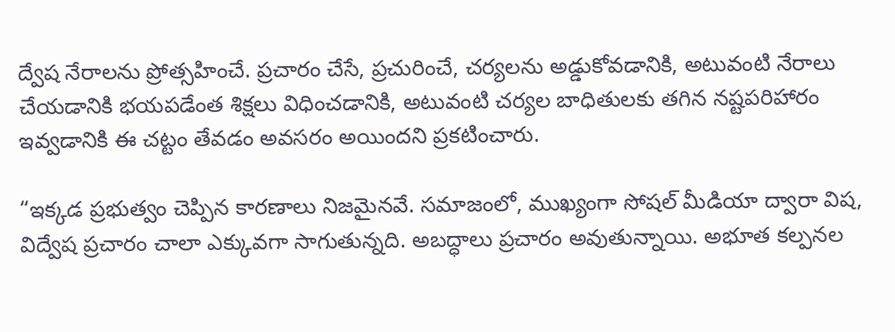ద్వేష నేరాలను ప్రోత్సహించే. ప్రచారం చేసే, ప్రచురించే, చర్యలను అడ్డుకోవడానికి, అటువంటి నేరాలు చేయడానికి భయపడేంత శిక్షలు విధించడానికి, అటువంటి చర్యల బాధితులకు తగిన నష్టపరిహారం ఇవ్వడానికి ఈ చట్టం తేవడం అవసరం అయిందని ప్రకటించారు.

“ఇక్కడ ప్రభుత్వం చెప్పిన కారణాలు నిజమైనవే. సమాజంలో, ముఖ్యంగా సోషల్ మీడియా ద్వారా విష, విద్వేష ప్రచారం చాలా ఎక్కువగా సాగుతున్నది. అబద్ధాలు ప్రచారం అవుతున్నాయి. అభూత కల్పనల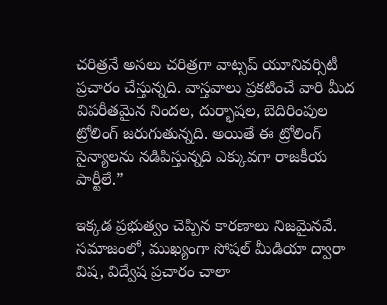చరిత్రనే అసలు చరిత్రగా వాట్సప్ యూనివర్సిటీ ప్రచారం చేస్తున్నది. వాస్తవాలు ప్రకటించే వారి మీద విపరీతమైన నిందల, దుర్భాషల, బెదిరింపుల ట్రోలింగ్ జరుగుతున్నది. అయితే ఈ ట్రోలింగ్ సైన్యాలను నడిపిస్తున్నది ఎక్కువగా రాజకీయ పార్టీలే.”

ఇక్కడ ప్రభుత్వం చెప్పిన కారణాలు నిజమైనవే. సమాజంలో, ముఖ్యంగా సోషల్ మీడియా ద్వారా విష, విద్వేష ప్రచారం చాలా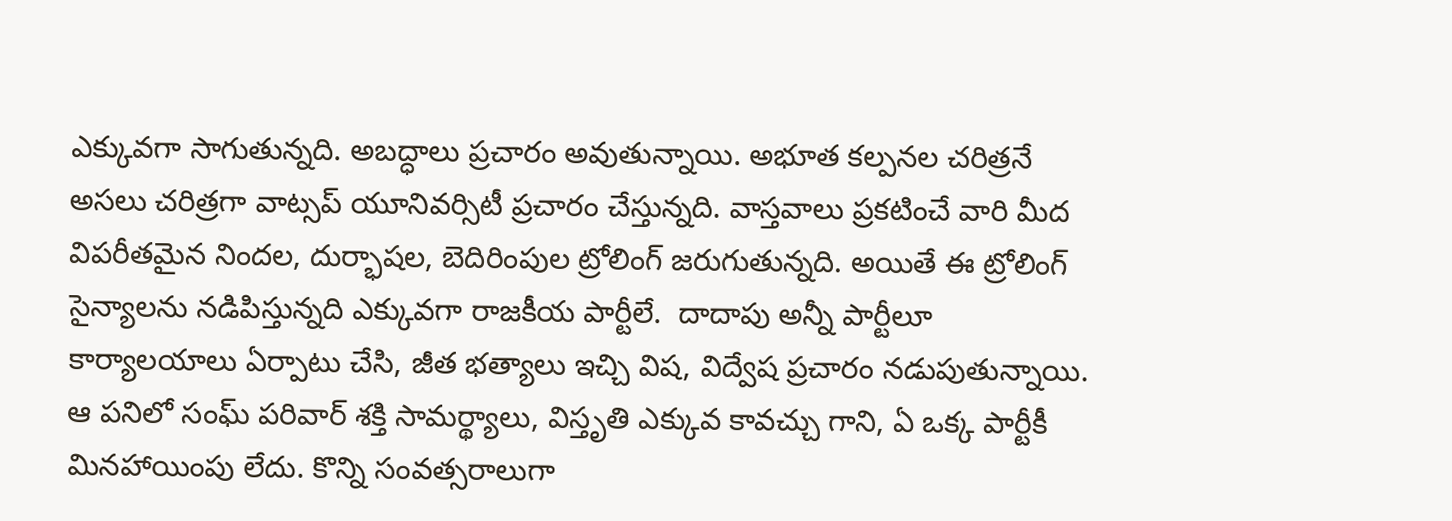ఎక్కువగా సాగుతున్నది. అబద్ధాలు ప్రచారం అవుతున్నాయి. అభూత కల్పనల చరిత్రనే అసలు చరిత్రగా వాట్సప్ యూనివర్సిటీ ప్రచారం చేస్తున్నది. వాస్తవాలు ప్రకటించే వారి మీద విపరీతమైన నిందల, దుర్భాషల, బెదిరింపుల ట్రోలింగ్ జరుగుతున్నది. అయితే ఈ ట్రోలింగ్ సైన్యాలను నడిపిస్తున్నది ఎక్కువగా రాజకీయ పార్టీలే.  దాదాపు అన్నీ పార్టీలూ కార్యాలయాలు ఏర్పాటు చేసి, జీత భత్యాలు ఇచ్చి విష, విద్వేష ప్రచారం నడుపుతున్నాయి. ఆ పనిలో సంఘ్ పరివార్ శక్తి సామర్థ్యాలు, విస్తృతి ఎక్కువ కావచ్చు గాని, ఏ ఒక్క పార్టీకీ మినహాయింపు లేదు. కొన్ని సంవత్సరాలుగా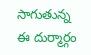సాగుతున్న ఈ దుర్మార్గం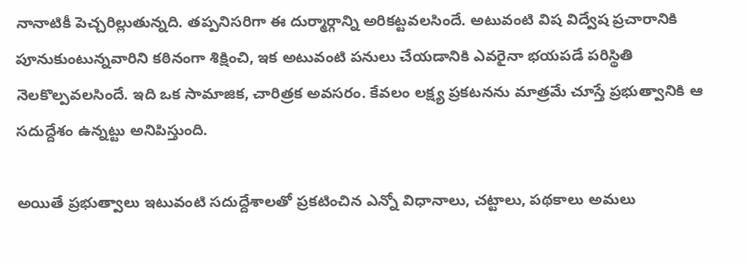నానాటికీ పెచ్చరిల్లుతున్నది. తప్పనిసరిగా ఈ దుర్మార్గాన్ని అరికట్టవలసిందే. అటువంటి విష విద్వేష ప్రచారానికి పూనుకుంటున్నవారిని కఠినంగా శిక్షించి, ఇక అటువంటి పనులు చేయడానికి ఎవరైనా భయపడే పరిస్థితి నెలకొల్పవలసిందే. ఇది ఒక సామాజిక, చారిత్రక అవసరం. కేవలం లక్ష్య ప్రకటనను మాత్రమే చూస్తే ప్రభుత్వానికి ఆ సదుద్దేశం ఉన్నట్టు అనిపిస్తుంది.

అయితే ప్రభుత్వాలు ఇటువంటి సదుద్దేశాలతో ప్రకటించిన ఎన్నో విధానాలు, చట్టాలు, పథకాలు అమలు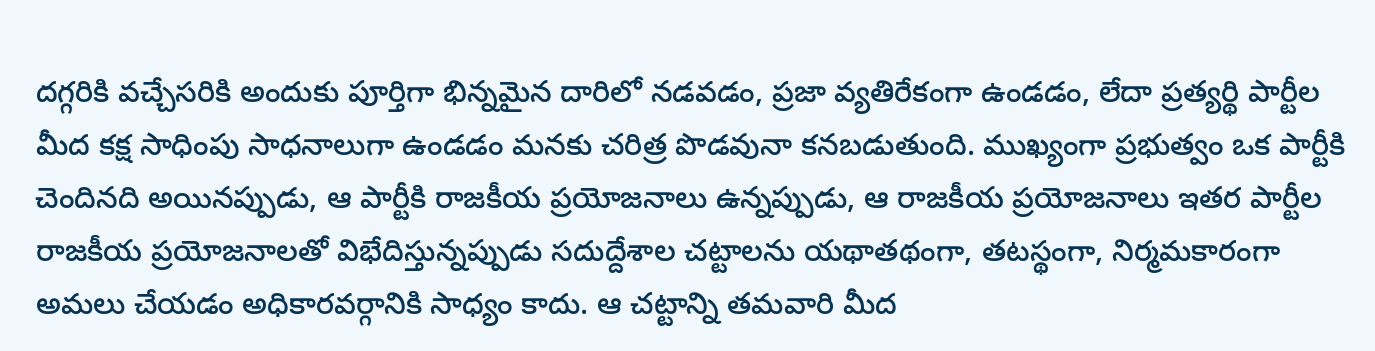దగ్గరికి వచ్చేసరికి అందుకు పూర్తిగా భిన్నమైన దారిలో నడవడం, ప్రజా వ్యతిరేకంగా ఉండడం, లేదా ప్రత్యర్థి పార్టీల మీద కక్ష సాధింపు సాధనాలుగా ఉండడం మనకు చరిత్ర పొడవునా కనబడుతుంది. ముఖ్యంగా ప్రభుత్వం ఒక పార్టీకి చెందినది అయినప్పుడు, ఆ పార్టీకి రాజకీయ ప్రయోజనాలు ఉన్నప్పుడు, ఆ రాజకీయ ప్రయోజనాలు ఇతర పార్టీల రాజకీయ ప్రయోజనాలతో విభేదిస్తున్నప్పుడు సదుద్దేశాల చట్టాలను యథాతథంగా, తటస్థంగా, నిర్మమకారంగా అమలు చేయడం అధికారవర్గానికి సాధ్యం కాదు. ఆ చట్టాన్ని తమవారి మీద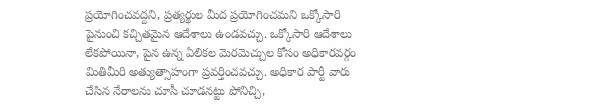ప్రయోగించవద్దని, ప్రత్యర్థుల మీద ప్రయోగించమని ఒక్కోసారి పైనుంచి కచ్చితమైన ఆదేశాలు ఉండవచ్చు. ఒక్కోసారి ఆదేశాలు లేకపోయినా, పైన ఉన్న ఏలికల మెరమెచ్చుల కోసం అధికారవర్గం మితిమీరి అత్యుత్సాహంగా ప్రవర్తించవచ్చు. అధికార పార్టీ వారు చేసిన నేరాలను చూసీ చూడనట్టు పోనిచ్చి,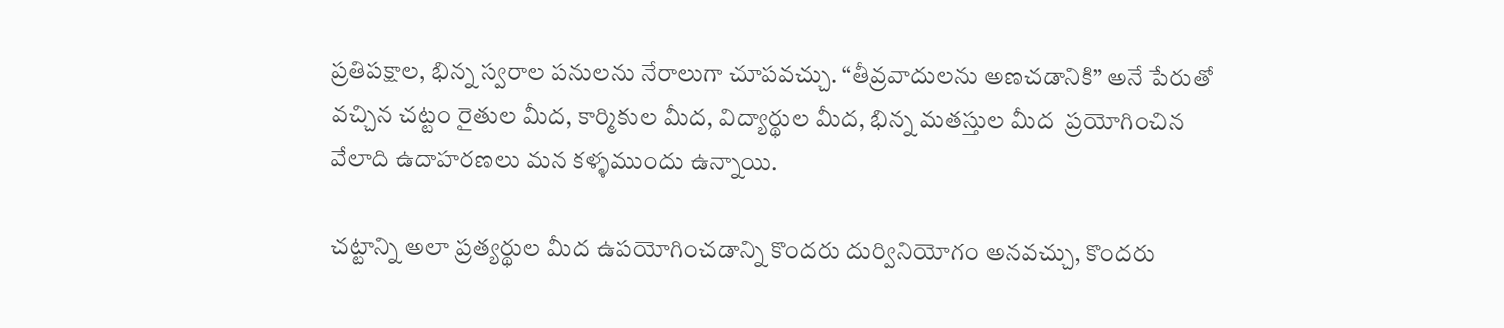ప్రతిపక్షాల, భిన్న స్వరాల పనులను నేరాలుగా చూపవచ్చు. “తీవ్రవాదులను అణచడానికి” అనే పేరుతో వచ్చిన చట్టం రైతుల మీద, కార్మికుల మీద, విద్యార్థుల మీద, భిన్న మతస్తుల మీద  ప్రయోగించిన వేలాది ఉదాహరణలు మన కళ్ళముందు ఉన్నాయి.

చట్టాన్ని అలా ప్రత్యర్థుల మీద ఉపయోగించడాన్ని కొందరు దుర్వినియోగం అనవచ్చు, కొందరు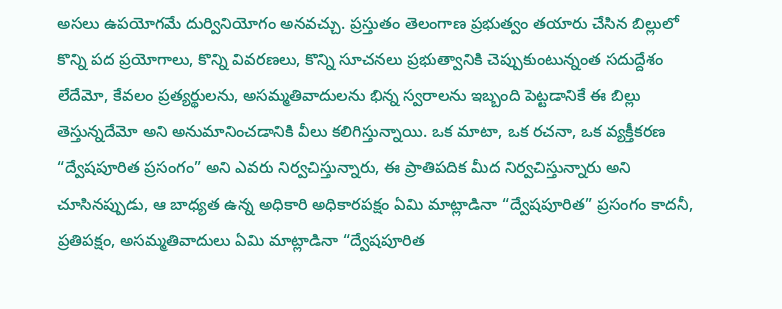అసలు ఉపయోగమే దుర్వినియోగం అనవచ్చు. ప్రస్తుతం తెలంగాణ ప్రభుత్వం తయారు చేసిన బిల్లులో కొన్ని పద ప్రయోగాలు, కొన్ని వివరణలు, కొన్ని సూచనలు ప్రభుత్వానికి చెప్పుకుంటున్నంత సదుద్దేశం లేదేమో, కేవలం ప్రత్యర్థులను, అసమ్మతివాదులను భిన్న స్వరాలను ఇబ్బంది పెట్టడానికే ఈ బిల్లు తెస్తున్నదేమో అని అనుమానించడానికి వీలు కలిగిస్తున్నాయి. ఒక మాటా, ఒక రచనా, ఒక వ్యక్తీకరణ “ద్వేషపూరిత ప్రసంగం” అని ఎవరు నిర్వచిస్తున్నారు, ఈ ప్రాతిపదిక మీద నిర్వచిస్తున్నారు అని చూసినప్పుడు, ఆ బాధ్యత ఉన్న అధికారి అధికారపక్షం ఏమి మాట్లాడినా “ద్వేషపూరిత” ప్రసంగం కాదనీ, ప్రతిపక్షం, అసమ్మతివాదులు ఏమి మాట్లాడినా “ద్వేషపూరిత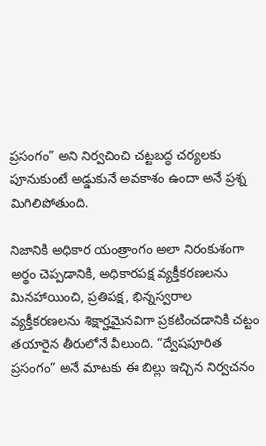ప్రసంగం” అని నిర్వచించి చట్టబద్ధ చర్యలకు పూనుకుంటే అడ్డుకునే అవకాశం ఉందా అనే ప్రశ్న మిగిలిపోతుంది.

నిజానికి అధికార యంత్రాంగం అలా నిరంకుశంగా అర్థం చెప్పడానికి, అధికారపక్ష వ్యక్తీకరణలను మినహాయించి, ప్రతిపక్ష, భిన్నస్వరాల వ్యక్తీకరణలను శిక్షార్హమైనవిగా ప్రకటించడానికి చట్టం తయారైన తీరులోనే వీలుంది. “ద్వేషపూరిత ప్రసంగం” అనే మాటకు ఈ బిల్లు ఇచ్చిన నిర్వచనం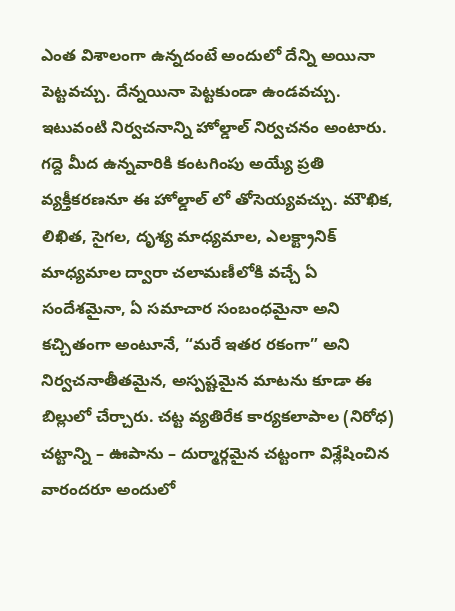ఎంత విశాలంగా ఉన్నదంటే అందులో దేన్ని అయినా పెట్టవచ్చు. దేన్నయినా పెట్టకుండా ఉండవచ్చు. ఇటువంటి నిర్వచనాన్ని హోల్డాల్ నిర్వచనం అంటారు. గద్దె మీద ఉన్నవారికి కంటగింపు అయ్యే ప్రతి వ్యక్తీకరణనూ ఈ హోల్డాల్ లో తోసెయ్యవచ్చు. మౌఖిక, లిఖిత, సైగల, దృశ్య మాధ్యమాల, ఎలక్ట్రానిక్ మాధ్యమాల ద్వారా చలామణీలోకి వచ్చే ఏ సందేశమైనా, ఏ సమాచార సంబంధమైనా అని కచ్చితంగా అంటూనే, “మరే ఇతర రకంగా” అని నిర్వచనాతీతమైన, అస్పష్టమైన మాటను కూడా ఈ బిల్లులో చేర్చారు. చట్ట వ్యతిరేక కార్యకలాపాల (నిరోధ) చట్టాన్ని – ఊపాను – దుర్మార్గమైన చట్టంగా విశ్లేషించిన వారందరూ అందులో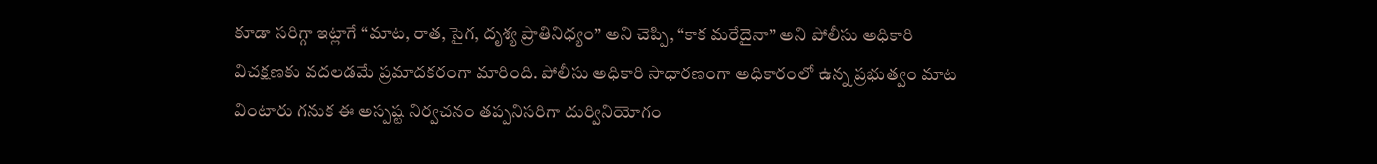కూడా సరిగ్గా ఇట్లాగే “మాట, రాత, సైగ, దృశ్య ప్రాతినిధ్యం” అని చెప్పి, “కాక మరేదైనా” అని పోలీసు అధికారి విచక్షణకు వదలడమే ప్రమాదకరంగా మారింది. పోలీసు అధికారి సాధారణంగా అధికారంలో ఉన్న ప్రభుత్వం మాట వింటారు గనుక ఈ అస్పష్ట నిర్వచనం తప్పనిసరిగా దుర్వినియోగం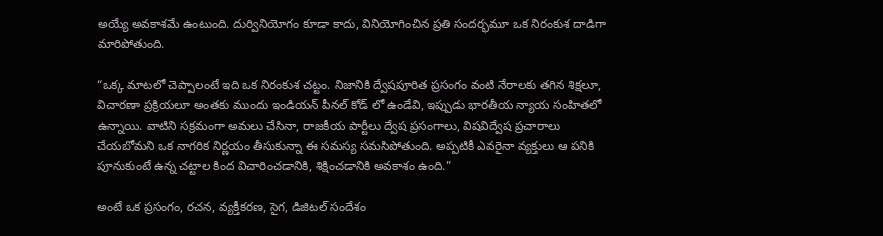అయ్యే అవకాశమే ఉంటుంది. దుర్వినియోగం కూడా కాదు, వినియోగించిన ప్రతి సందర్భమూ ఒక నిరంకుశ దాడిగా మారిపోతుంది.

“ఒక్క మాటలో చెప్పాలంటే ఇది ఒక నిరంకుశ చట్టం. నిజానికి ద్వేషపూరిత ప్రసంగం వంటి నేరాలకు తగిన శిక్షలూ, విచారణా ప్రక్రియలూ అంతకు ముందు ఇండియన్ పీనల్ కోడ్ లో ఉండేవి, ఇప్పుడు భారతీయ న్యాయ సంహితలో ఉన్నాయి. వాటిని సక్రమంగా అమలు చేసినా, రాజకీయ పార్టీలు ద్వేష ప్రసంగాలు, విషవిద్వేష ప్రచారాలు చేయబోమని ఒక నాగరిక నిర్ణయం తీసుకున్నా ఈ సమస్య సమసిపోతుంది. అప్పటికీ ఎవరైనా వ్యక్తులు ఆ పనికి పూనుకుంటే ఉన్న చట్టాల కింద విచారించడానికి, శిక్షించడానికి అవకాశం ఉంది.”

అంటే ఒక ప్రసంగం, రచన, వ్యక్తీకరణ, సైగ, డిజిటల్ సందేశం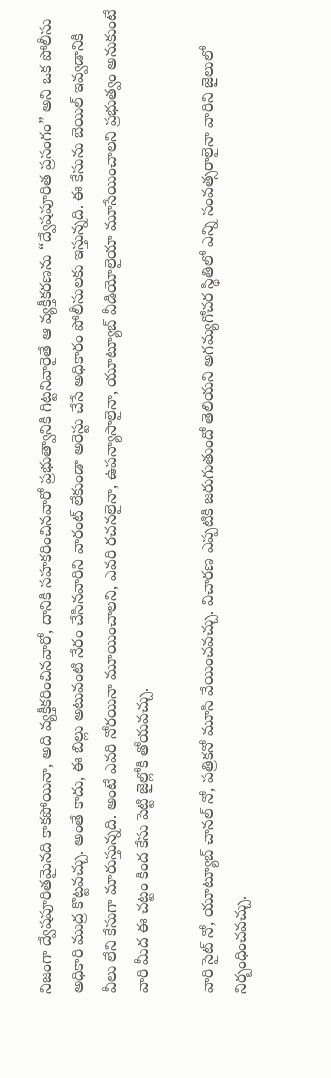నిజంగా ద్వేషపూరితమైనది కాకపోయినా, అది వ్యక్తీకరించినవారో, దానికి సహకరించినవారో ప్రభుత్వానికి గిట్టనివారైతే ఆ వ్యక్తీకరణను “ద్వేషపూరిత ప్రసంగం” అని ఒక పోలీసు అధికారి ముద్ర కొట్టవచ్చు. అంతే కాదు, ఈ బిల్లు అటువంటి నేరం చేసినవారిని వారంట్ లేకుండా అరెస్టు చేసే అధికారం పోలీసులకు ఇస్తున్నది. ఈ కేసును బెయిల్ ఇవ్వడానికి వీలు లేని కేసుగా మారుస్తున్నది. అంటే ఎవరి నోరయినా మూయించాలని, ఎవరి రచనలైనా, ఉపన్యాసాలైనా, యూట్యూబ్ వీడియోలైయా మూసేయించాలని ప్రభుత్వం అనుకుంటే వారి మీద ఈ చట్టం కింద కేసు పెట్టి జైల్లోకి తోయవచ్చు.

వారి సైట్ నో, యూట్యూబ్ చానల్ నో, పత్రికనో మూసి వేయించవచ్చు. విచారణ ఎప్పటికి జరుగుతుందో తెలియని అగమ్యగోచర స్థితిలో ఎన్ని సంవత్సరాలైనా వారిని జైలులో నిర్బంధించవచ్చు.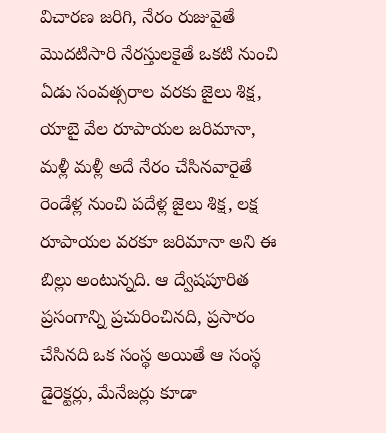విచారణ జరిగి, నేరం రుజువైతే మొదటిసారి నేరస్తులకైతే ఒకటి నుంచి ఏడు సంవత్సరాల వరకు జైలు శిక్ష, యాబై వేల రూపాయల జరిమానా, మళ్లీ మళ్లీ అదే నేరం చేసినవారైతే రెండేళ్ల నుంచి పదేళ్ల జైలు శిక్ష, లక్ష రూపాయల వరకూ జరిమానా అని ఈ బిల్లు అంటున్నది. ఆ ద్వేషపూరిత ప్రసంగాన్ని ప్రచురించినది, ప్రసారం చేసినది ఒక సంస్థ అయితే ఆ సంస్థ డైరెక్టర్లు, మేనేజర్లు కూడా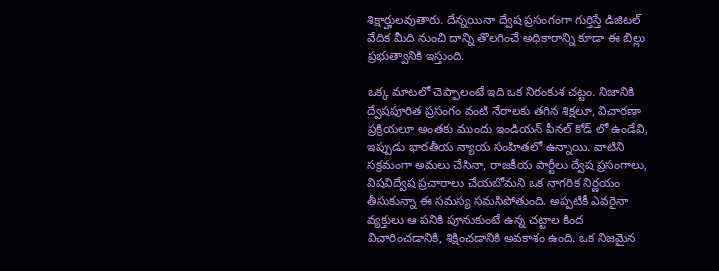శిక్షార్హులవుతారు. దేన్నయినా ద్వేష ప్రసంగంగా గుర్తిస్తే డిజిటల్ వేదిక మీది నుంచి దాన్ని తొలగించే అధికారాన్ని కూడా ఈ బిల్లు ప్రభుత్వానికి ఇస్తుంది.

ఒక్క మాటలో చెప్పాలంటే ఇది ఒక నిరంకుశ చట్టం. నిజానికి ద్వేషపూరిత ప్రసంగం వంటి నేరాలకు తగిన శిక్షలూ, విచారణా ప్రక్రియలూ అంతకు ముందు ఇండియన్ పీనల్ కోడ్ లో ఉండేవి, ఇప్పుడు భారతీయ న్యాయ సంహితలో ఉన్నాయి. వాటిని సక్రమంగా అమలు చేసినా, రాజకీయ పార్టీలు ద్వేష ప్రసంగాలు, విషవిద్వేష ప్రచారాలు చేయబోమని ఒక నాగరిక నిర్ణయం తీసుకున్నా ఈ సమస్య సమసిపోతుంది. అప్పటికీ ఎవరైనా వ్యక్తులు ఆ పనికి పూనుకుంటే ఉన్న చట్టాల కింద విచారించడానికి, శిక్షించడానికి అవకాశం ఉంది. ఒక నిజమైన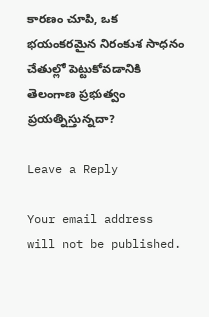కారణం చూపి, ఒక భయంకరమైన నిరంకుశ సాధనం చేతుల్లో పెట్టుకోవడానికి తెలంగాణ ప్రభుత్వం ప్రయత్నిస్తున్నదా?

Leave a Reply

Your email address will not be published.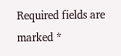Required fields are marked *